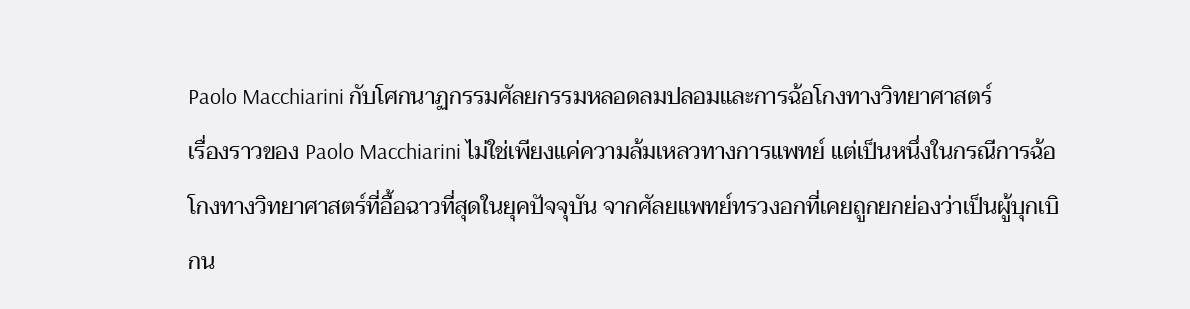Paolo Macchiarini กับโศกนาฏกรรมศัลยกรรมหลอดลมปลอมและการฉ้อโกงทางวิทยาศาสตร์
เรื่องราวของ Paolo Macchiarini ไม่ใช่เพียงแค่ความล้มเหลวทางการแพทย์ แต่เป็นหนึ่งในกรณีการฉ้อโกงทางวิทยาศาสตร์ที่อื้อฉาวที่สุดในยุคปัจจุบัน จากศัลยแพทย์ทรวงอกที่เคยถูกยกย่องว่าเป็นผู้บุกเบิกน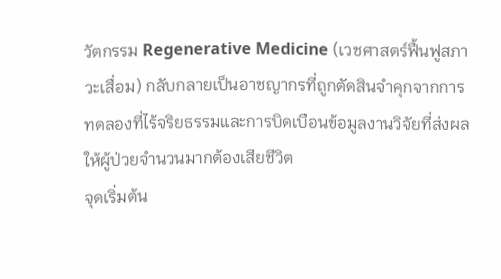วัตกรรม Regenerative Medicine (เวชศาสตร์ฟื้นฟูสภาวะเสื่อม) กลับกลายเป็นอาชญากรที่ถูกตัดสินจำคุกจากการทดลองที่ไร้จริยธรรมและการบิดเบือนข้อมูลงานวิจัยที่ส่งผลให้ผู้ป่วยจำนวนมากต้องเสียชีวิต
จุดเริ่มต้น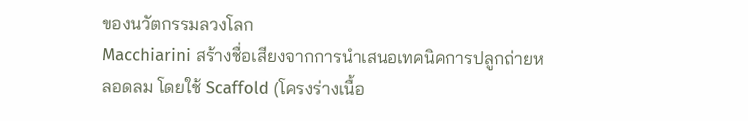ของนวัตกรรมลวงโลก
Macchiarini สร้างชื่อเสียงจากการนำเสนอเทคนิคการปลูกถ่ายหลอดลม โดยใช้ Scaffold (โครงร่างเนื้อ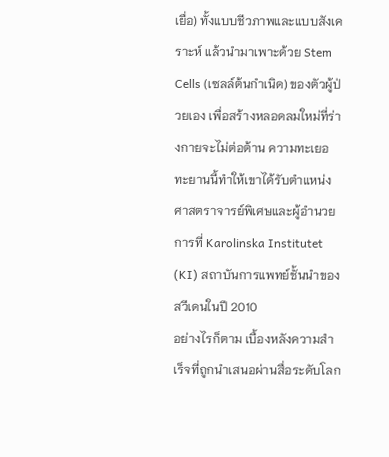เยื่อ) ทั้งแบบชีวภาพและแบบสังเคราะห์ แล้วนำมาเพาะด้วย Stem Cells (เซลล์ต้นกำเนิด) ของตัวผู้ป่วยเอง เพื่อสร้างหลอดลมใหม่ที่ร่างกายจะไม่ต่อต้าน ความทะเยอทะยานนี้ทำให้เขาได้รับตำแหน่งศาสตราจารย์พิเศษและผู้อำนวยการที่ Karolinska Institutet (KI) สถาบันการแพทย์ชั้นนำของสวีเดนในปี 2010
อย่างไรก็ตาม เบื้องหลังความสำเร็จที่ถูกนำเสนอผ่านสื่อระดับโลก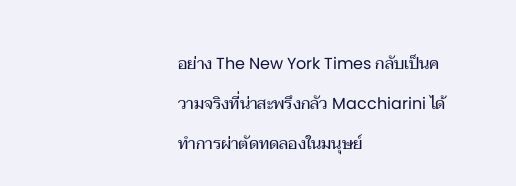อย่าง The New York Times กลับเป็นความจริงที่น่าสะพรึงกลัว Macchiarini ได้ทำการผ่าตัดทดลองในมนุษย์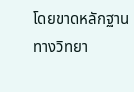โดยขาดหลักฐานทางวิทยา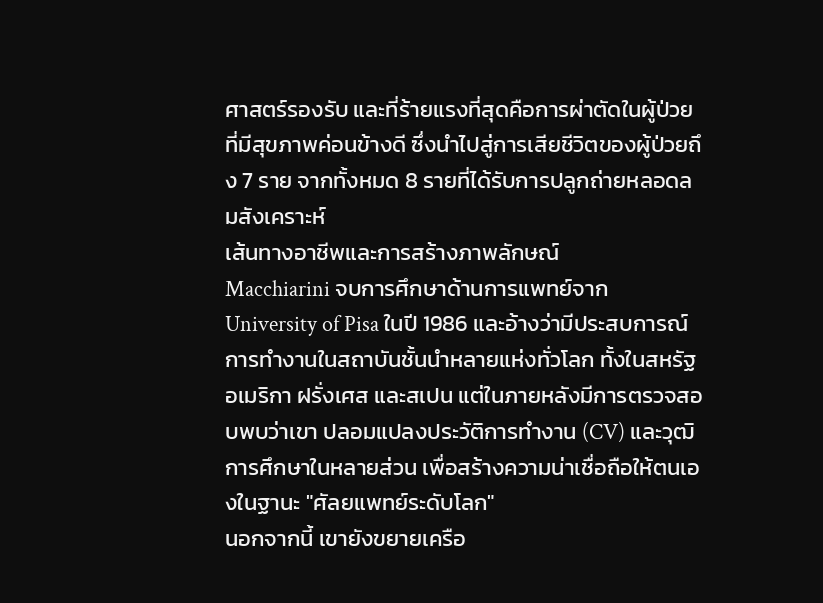ศาสตร์รองรับ และที่ร้ายแรงที่สุดคือการผ่าตัดในผู้ป่วยที่มีสุขภาพค่อนข้างดี ซึ่งนำไปสู่การเสียชีวิตของผู้ป่วยถึง 7 ราย จากทั้งหมด 8 รายที่ได้รับการปลูกถ่ายหลอดลมสังเคราะห์
เส้นทางอาชีพและการสร้างภาพลักษณ์
Macchiarini จบการศึกษาด้านการแพทย์จาก University of Pisa ในปี 1986 และอ้างว่ามีประสบการณ์การทำงานในสถาบันชั้นนำหลายแห่งทั่วโลก ทั้งในสหรัฐอเมริกา ฝรั่งเศส และสเปน แต่ในภายหลังมีการตรวจสอบพบว่าเขา ปลอมแปลงประวัติการทำงาน (CV) และวุฒิการศึกษาในหลายส่วน เพื่อสร้างความน่าเชื่อถือให้ตนเองในฐานะ "ศัลยแพทย์ระดับโลก"
นอกจากนี้ เขายังขยายเครือ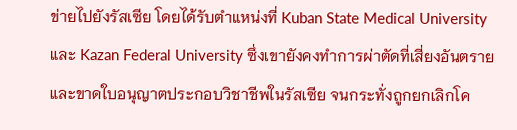ข่ายไปยังรัสเซีย โดยได้รับตำแหน่งที่ Kuban State Medical University และ Kazan Federal University ซึ่งเขายังคงทำการผ่าตัดที่เสี่ยงอันตรายและขาดใบอนุญาตประกอบวิชาชีพในรัสเซีย จนกระทั่งถูกยกเลิกโค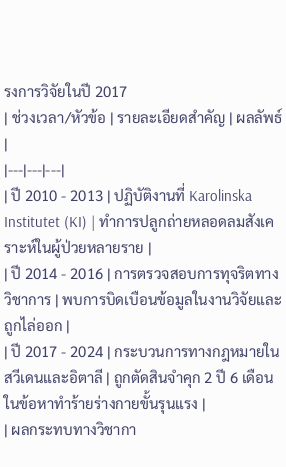รงการวิจัยในปี 2017
| ช่วงเวลา/หัวข้อ | รายละเอียดสำคัญ | ผลลัพธ์ |
|---|---|---|
| ปี 2010 - 2013 | ปฏิบัติงานที่ Karolinska Institutet (KI) | ทำการปลูกถ่ายหลอดลมสังเคราะห์ในผู้ป่วยหลายราย |
| ปี 2014 - 2016 | การตรวจสอบการทุจริตทางวิชาการ | พบการบิดเบือนข้อมูลในงานวิจัยและถูกไล่ออก |
| ปี 2017 - 2024 | กระบวนการทางกฎหมายในสวีเดนและอิตาลี | ถูกตัดสินจำคุก 2 ปี 6 เดือน ในข้อหาทำร้ายร่างกายขั้นรุนแรง |
| ผลกระทบทางวิชากา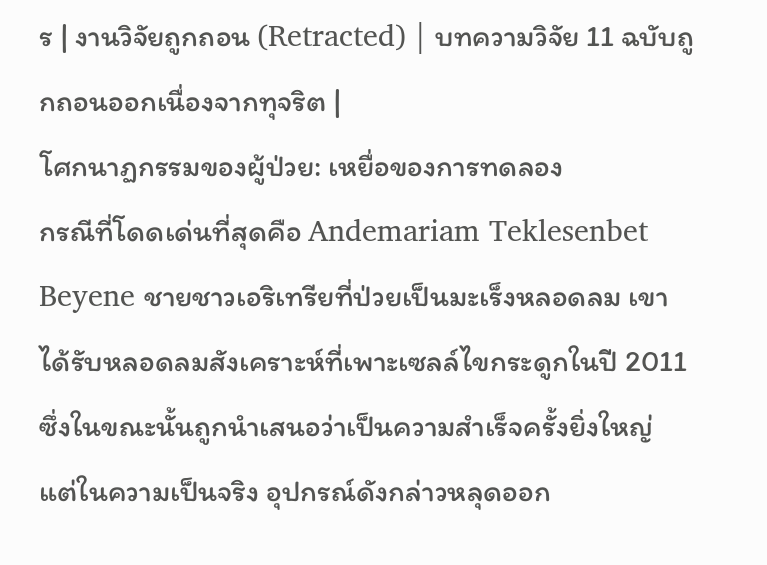ร | งานวิจัยถูกถอน (Retracted) | บทความวิจัย 11 ฉบับถูกถอนออกเนื่องจากทุจริต |
โศกนาฏกรรมของผู้ป่วย: เหยื่อของการทดลอง
กรณีที่โดดเด่นที่สุดคือ Andemariam Teklesenbet Beyene ชายชาวเอริเทรียที่ป่วยเป็นมะเร็งหลอดลม เขาได้รับหลอดลมสังเคราะห์ที่เพาะเซลล์ไขกระดูกในปี 2011 ซึ่งในขณะนั้นถูกนำเสนอว่าเป็นความสำเร็จครั้งยิ่งใหญ่ แต่ในความเป็นจริง อุปกรณ์ดังกล่าวหลุดออก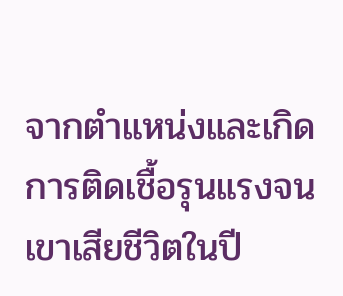จากตำแหน่งและเกิดการติดเชื้อรุนแรงจนเขาเสียชีวิตในปี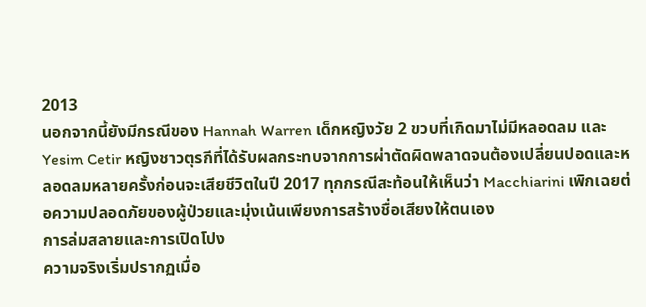2013
นอกจากนี้ยังมีกรณีของ Hannah Warren เด็กหญิงวัย 2 ขวบที่เกิดมาไม่มีหลอดลม และ Yesim Cetir หญิงชาวตุรกีที่ได้รับผลกระทบจากการผ่าตัดผิดพลาดจนต้องเปลี่ยนปอดและหลอดลมหลายครั้งก่อนจะเสียชีวิตในปี 2017 ทุกกรณีสะท้อนให้เห็นว่า Macchiarini เพิกเฉยต่อความปลอดภัยของผู้ป่วยและมุ่งเน้นเพียงการสร้างชื่อเสียงให้ตนเอง
การล่มสลายและการเปิดโปง
ความจริงเริ่มปรากฏเมื่อ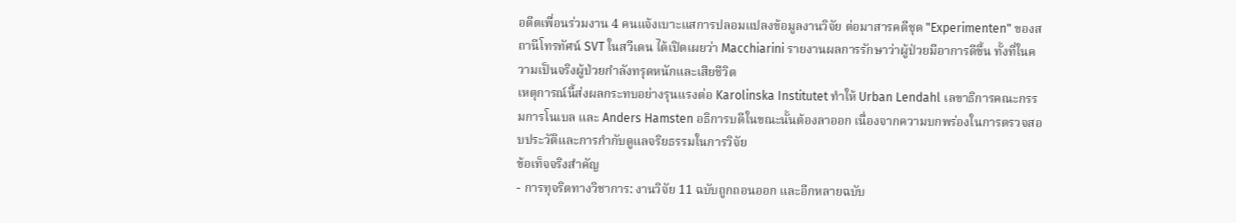อดีตเพื่อนร่วมงาน 4 คนแจ้งเบาะแสการปลอมแปลงข้อมูลงานวิจัย ต่อมาสารคดีชุด "Experimenten" ของสถานีโทรทัศน์ SVT ในสวีเดน ได้เปิดเผยว่า Macchiarini รายงานผลการรักษาว่าผู้ป่วยมีอาการดีขึ้น ทั้งที่ในความเป็นจริงผู้ป่วยกำลังทรุดหนักและเสียชีวิต
เหตุการณ์นี้ส่งผลกระทบอย่างรุนแรงต่อ Karolinska Institutet ทำให้ Urban Lendahl เลขาธิการคณะกรรมการโนเบล และ Anders Hamsten อธิการบดีในขณะนั้นต้องลาออก เนื่องจากความบกพร่องในการตรวจสอบประวัติและการกำกับดูแลจริยธรรมในการวิจัย
ข้อเท็จจริงสำคัญ
- การทุจริตทางวิชาการ: งานวิจัย 11 ฉบับถูกถอนออก และอีกหลายฉบับ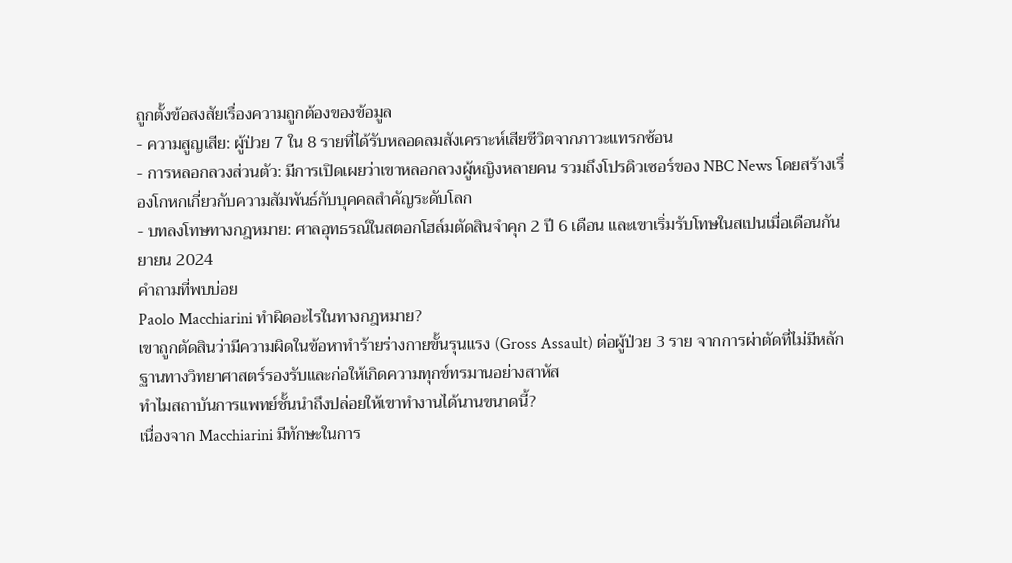ถูกตั้งข้อสงสัยเรื่องความถูกต้องของข้อมูล
- ความสูญเสีย: ผู้ป่วย 7 ใน 8 รายที่ได้รับหลอดลมสังเคราะห์เสียชีวิตจากภาวะแทรกซ้อน
- การหลอกลวงส่วนตัว: มีการเปิดเผยว่าเขาหลอกลวงผู้หญิงหลายคน รวมถึงโปรดิวเซอร์ของ NBC News โดยสร้างเรื่องโกหกเกี่ยวกับความสัมพันธ์กับบุคคลสำคัญระดับโลก
- บทลงโทษทางกฎหมาย: ศาลอุทธรณ์ในสตอกโฮล์มตัดสินจำคุก 2 ปี 6 เดือน และเขาเริ่มรับโทษในสเปนเมื่อเดือนกันยายน 2024
คำถามที่พบบ่อย
Paolo Macchiarini ทำผิดอะไรในทางกฎหมาย?
เขาถูกตัดสินว่ามีความผิดในข้อหาทำร้ายร่างกายขั้นรุนแรง (Gross Assault) ต่อผู้ป่วย 3 ราย จากการผ่าตัดที่ไม่มีหลักฐานทางวิทยาศาสตร์รองรับและก่อให้เกิดความทุกข์ทรมานอย่างสาหัส
ทำไมสถาบันการแพทย์ชั้นนำถึงปล่อยให้เขาทำงานได้นานขนาดนี้?
เนื่องจาก Macchiarini มีทักษะในการ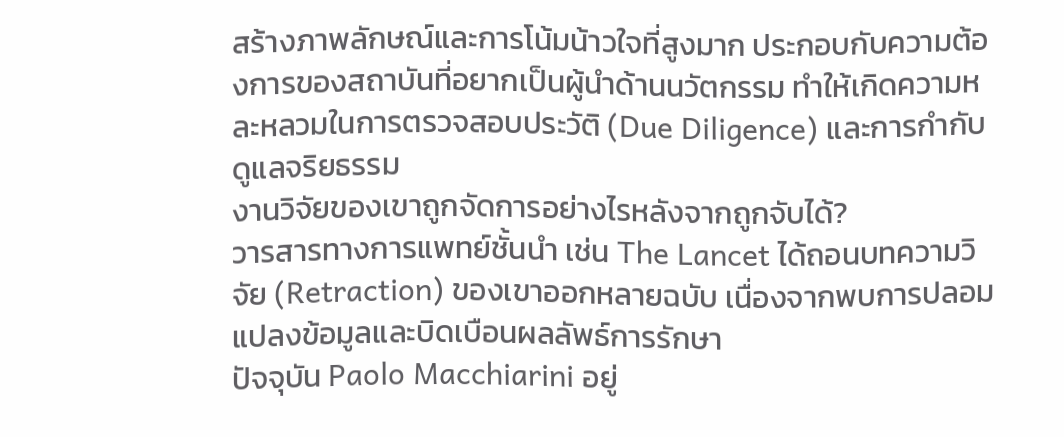สร้างภาพลักษณ์และการโน้มน้าวใจที่สูงมาก ประกอบกับความต้องการของสถาบันที่อยากเป็นผู้นำด้านนวัตกรรม ทำให้เกิดความหละหลวมในการตรวจสอบประวัติ (Due Diligence) และการกำกับดูแลจริยธรรม
งานวิจัยของเขาถูกจัดการอย่างไรหลังจากถูกจับได้?
วารสารทางการแพทย์ชั้นนำ เช่น The Lancet ได้ถอนบทความวิจัย (Retraction) ของเขาออกหลายฉบับ เนื่องจากพบการปลอมแปลงข้อมูลและบิดเบือนผลลัพธ์การรักษา
ปัจจุบัน Paolo Macchiarini อยู่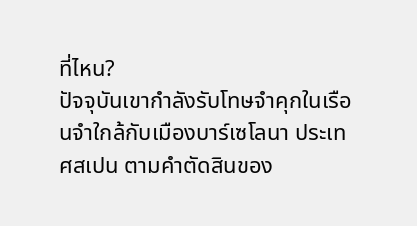ที่ไหน?
ปัจจุบันเขากำลังรับโทษจำคุกในเรือนจำใกล้กับเมืองบาร์เซโลนา ประเทศสเปน ตามคำตัดสินของ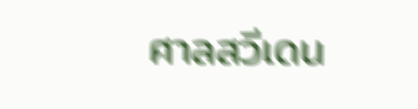ศาลสวีเดน